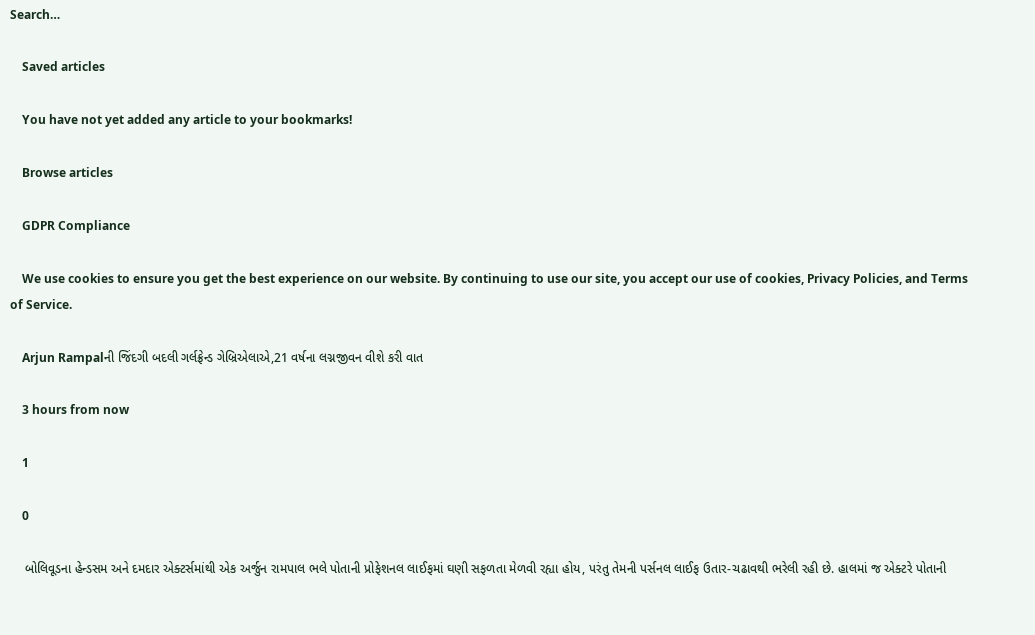Search…

    Saved articles

    You have not yet added any article to your bookmarks!

    Browse articles

    GDPR Compliance

    We use cookies to ensure you get the best experience on our website. By continuing to use our site, you accept our use of cookies, Privacy Policies, and Terms of Service.

    Arjun Rampalની જિંદગી બદલી ગર્લફ્રેન્ડ ગેબ્રિએલાએ,21 વર્ષના લગ્નજીવન વીશે કરી વાત

    3 hours from now

    1

    0

    બોલિવૂડના હેન્ડસમ અને દમદાર એક્ટર્સમાંથી એક અર્જુન રામપાલ ભલે પોતાની પ્રોફેશનલ લાઈફમાં ઘણી સફળતા મેળવી રહ્યા હોય, પરંતુ તેમની પર્સનલ લાઈફ ઉતાર-ચઢાવથી ભરેલી રહી છે. હાલમાં જ એક્ટરે પોતાની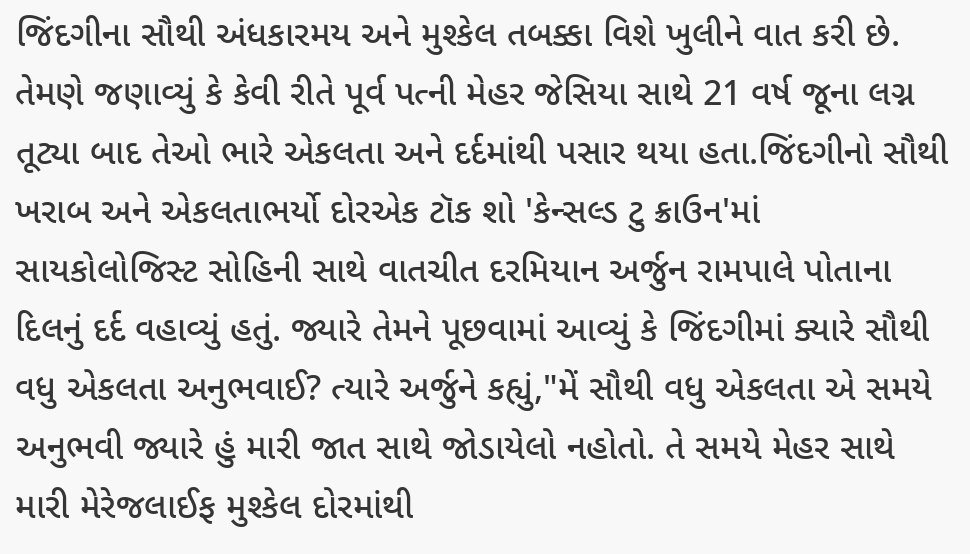જિંદગીના સૌથી અંધકારમય અને મુશ્કેલ તબક્કા વિશે ખુલીને વાત કરી છે. તેમણે જણાવ્યું કે કેવી રીતે પૂર્વ પત્ની મેહર જેસિયા સાથે 21 વર્ષ જૂના લગ્ન તૂટ્યા બાદ તેઓ ભારે એકલતા અને દર્દમાંથી પસાર થયા હતા.જિંદગીનો સૌથી ખરાબ અને એકલતાભર્યો દોરએક ટૉક શો 'કેન્સલ્ડ ટુ ક્રાઉન'માં સાયકોલોજિસ્ટ સોહિની સાથે વાતચીત દરમિયાન અર્જુન રામપાલે પોતાના દિલનું દર્દ વહાવ્યું હતું. જ્યારે તેમને પૂછવામાં આવ્યું કે જિંદગીમાં ક્યારે સૌથી વધુ એકલતા અનુભવાઈ? ત્યારે અર્જુને કહ્યું,"મેં સૌથી વધુ એકલતા એ સમયે અનુભવી જ્યારે હું મારી જાત સાથે જોડાયેલો નહોતો. તે સમયે મેહર સાથે મારી મેરેજલાઈફ મુશ્કેલ દોરમાંથી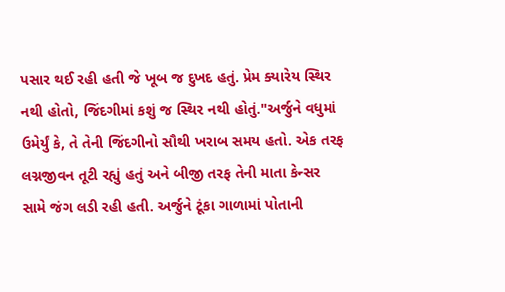પસાર થઈ રહી હતી જે ખૂબ જ દુખદ હતું. પ્રેમ ક્યારેય સ્થિર નથી હોતો, જિંદગીમાં કશું જ સ્થિર નથી હોતું."અર્જુને વધુમાં ઉમેર્યું કે, તે તેની જિંદગીનો સૌથી ખરાબ સમય હતો. એક તરફ લગ્નજીવન તૂટી રહ્યું હતું અને બીજી તરફ તેની માતા કેન્સર સામે જંગ લડી રહી હતી. અર્જુને ટૂંકા ગાળામાં પોતાની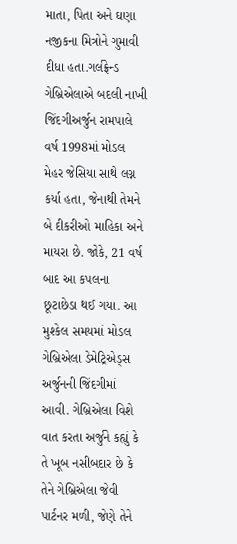માતા, પિતા અને ઘણા નજીકના મિત્રોને ગુમાવી દીધા હતા.ગર્લફ્રેન્ડ ગેબ્રિએલાએ બદલી નાખી જિંદગીઅર્જુન રામપાલે વર્ષ 1998માં મોડલ મેહર જેસિયા સાથે લગ્ન કર્યા હતા, જેનાથી તેમને બે દીકરીઓ માહિકા અને માયરા છે. જોકે, 21 વર્ષ બાદ આ કપલના છૂટાછેડા થઈ ગયા. આ મુશ્કેલ સમયમાં મોડલ ગેબ્રિએલા ડેમેટ્રિએડ્સ અર્જુનની જિંદગીમાં આવી. ગેબ્રિએલા વિશે વાત કરતા અર્જુને કહ્યું કે તે ખૂબ નસીબદાર છે કે તેને ગેબ્રિએલા જેવી પાર્ટનર મળી, જેણે તેને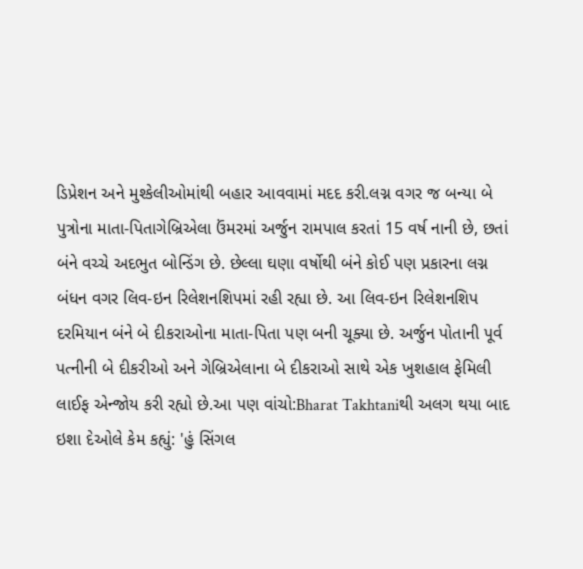ડિપ્રેશન અને મુશ્કેલીઓમાંથી બહાર આવવામાં મદદ કરી.લગ્ન વગર જ બન્યા બે પુત્રોના માતા-પિતાગેબ્રિએલા ઉંમરમાં અર્જુન રામપાલ કરતાં 15 વર્ષ નાની છે, છતાં બંને વચ્ચે અદભુત બોન્ડિંગ છે. છેલ્લા ઘણા વર્ષોથી બંને કોઈ પણ પ્રકારના લગ્ન બંધન વગર લિવ-ઇન રિલેશનશિપમાં રહી રહ્યા છે. આ લિવ-ઇન રિલેશનશિપ દરમિયાન બંને બે દીકરાઓના માતા-પિતા પણ બની ચૂક્યા છે. અર્જુન પોતાની પૂર્વ પત્નીની બે દીકરીઓ અને ગેબ્રિએલાના બે દીકરાઓ સાથે એક ખુશહાલ ફેમિલી લાઈફ એન્જોય કરી રહ્યો છે.આ પણ વાંચો:Bharat Takhtaniથી અલગ થયા બાદ ઇશા દેઓલે કેમ કહ્યું: 'હું સિંગલ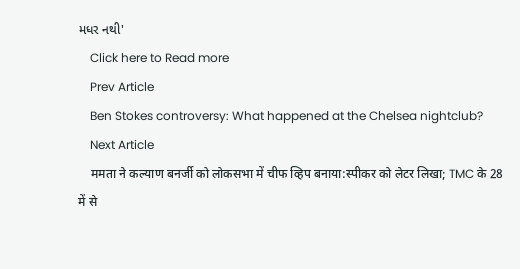મધર નથી'
    Click here to Read more
    Prev Article
    Ben Stokes controversy: What happened at the Chelsea nightclub?
    Next Article
    ममता ने कल्याण बनर्जी को लोकसभा में चीफ व्हिप बनाया:स्पीकर को लेटर लिखा; TMC के 28 में से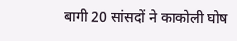बागी 20 सांसदों ने काकोली घोष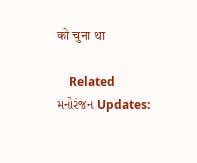को चुना था

    Related મનોરંજન Updates: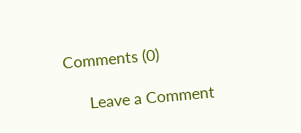Comments (0)

      Leave a Comment